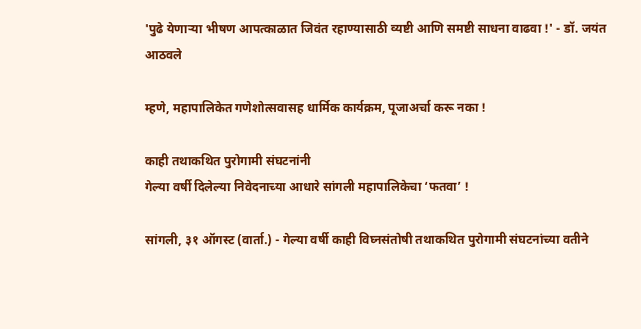'पुढे येणार्‍या भीषण आपत्काळात जिवंत रहाण्यासाठी व्यष्टी आणि समष्टी साधना वाढवा !' - डॉ. जयंत आठवले

म्हणे, महापालिकेत गणेशोत्सवासह धार्मिक कार्यक्रम, पूजाअर्चा करू नका !

काही तथाकथित पुरोगामी संघटनांनी
गेल्या वर्षी दिलेल्या निवेदनाच्या आधारे सांगली महापालिकेचा ‘फतवा’ !

सांगली, ३१ ऑगस्ट (वार्ता.) - गेल्या वर्षी काही विघ्नसंतोषी तथाकथित पुरोगामी संघटनांच्या वतीने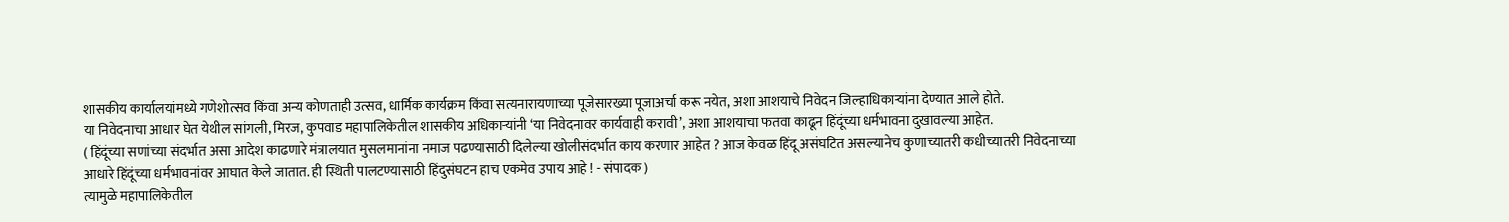शासकीय कार्यालयांमध्ये गणेशोत्सव किंवा अन्य कोणताही उत्सव, धार्मिक कार्यक्रम किंवा सत्यनारायणाच्या पूजेसारख्या पूजाअर्चा करू नयेत, अशा आशयाचे निवेदन जिल्हाधिकार्‍यांना देण्यात आले होते.
या निवेदनाचा आधार घेत येथील सांगली, मिरज, कुपवाड महापालिकेतील शासकीय अधिकार्‍यांनी ‘या निवेदनावर कार्यवाही करावी’, अशा आशयाचा फतवा काढून हिंदूंच्या धर्मभावना दुखावल्या आहेत.
( हिंदूंच्या सणांच्या संदर्भात असा आदेश काढणारे मंत्रालयात मुसलमानांना नमाज पढण्यासाठी दिलेल्या खोलीसंदर्भात काय करणार आहेत ? आज केवळ हिंदू असंघटित असल्यानेच कुणाच्यातरी कधीच्यातरी निवेदनाच्या आधारे हिंदूंच्या धर्मभावनांवर आघात केले जातात. ही स्थिती पालटण्यासाठी हिंदुसंघटन हाच एकमेव उपाय आहे ! - संपादक )
त्यामुळे महापालिकेतील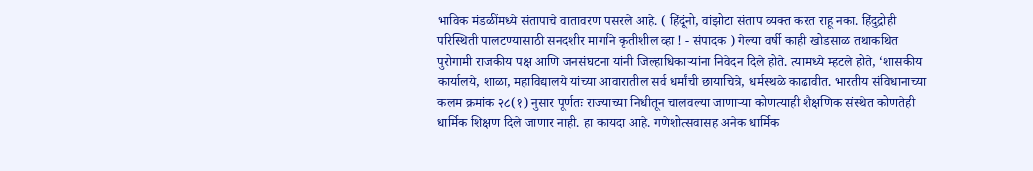भाविक मंडळींमध्ये संतापाचे वातावरण पसरले आहे. ( हिंदूंनो, वांझोटा संताप व्यक्त करत राहू नका. हिंदुद्रोही परिस्थिती पालटण्यासाठी सनदशीर मार्गाने कृतीशील व्हा ! - संपादक ) गेल्या वर्षी काही खोडसाळ तथाकथित पुरोगामी राजकीय पक्ष आणि जनसंघटना यांनी जिल्हाधिकार्‍यांना निवेदन दिले होते. त्यामध्ये म्हटले होते, ‘शासकीय कार्यालये, शाळा, महाविद्यालये यांच्या आवारातील सर्व धर्मांची छायाचित्रे, धर्मस्थळे काढावीत. भारतीय संविधानाच्या कलम क्रमांक २८(१) नुसार पूर्णतः राज्याच्या निधीतून चालवल्या जाणार्‍या कोणत्याही शैक्षणिक संस्थेत कोणतेही धार्मिक शिक्षण दिले जाणार नाही. हा कायदा आहे. गणेशोत्सवासह अनेक धार्मिक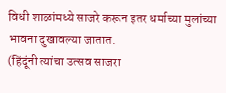विधी शाळांमध्ये साजरे करून इतर धर्माच्या मुलांच्या भावना दुखावल्या जातात.
(हिंदूंनी त्यांचा उत्सव साजरा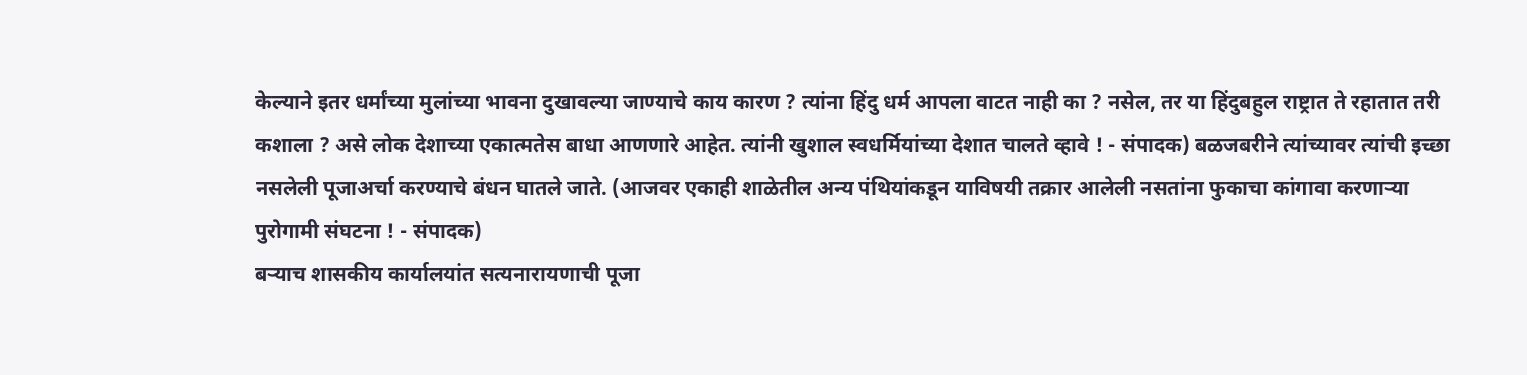केल्याने इतर धर्मांच्या मुलांच्या भावना दुखावल्या जाण्याचे काय कारण ? त्यांना हिंदु धर्म आपला वाटत नाही का ? नसेल, तर या हिंदुबहुल राष्ट्रात ते रहातात तरी कशाला ? असे लोक देशाच्या एकात्मतेस बाधा आणणारे आहेत. त्यांनी खुशाल स्वधर्मियांच्या देशात चालते व्हावे ! - संपादक) बळजबरीने त्यांच्यावर त्यांची इच्छा नसलेली पूजाअर्चा करण्याचे बंधन घातले जाते. (आजवर एकाही शाळेतील अन्य पंथियांकडून याविषयी तक्रार आलेली नसतांना फुकाचा कांगावा करणार्‍या पुरोगामी संघटना ! - संपादक)
बर्‍याच शासकीय कार्यालयांत सत्यनारायणाची पूजा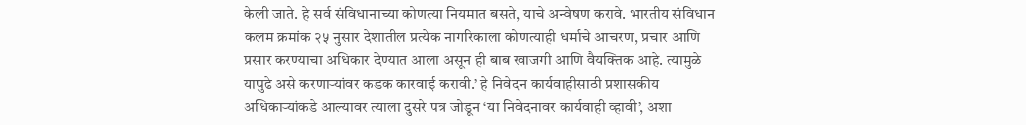केली जाते. हे सर्व संविधानाच्या कोणत्या नियमात बसते, याचे अन्वेषण करावे. भारतीय संविधान कलम क्रमांक २५ नुसार देशातील प्रत्येक नागरिकाला कोणत्याही धर्माचे आचरण, प्रचार आणि प्रसार करण्याचा अधिकार देण्यात आला असून ही बाब खाजगी आणि वैयक्तिक आहे. त्यामुळे यापुढे असे करणार्‍यांवर कडक कारवाई करावी.’ हे निवेदन कार्यवाहीसाठी प्रशासकीय अधिकार्‍यांकडे आल्यावर त्याला दुसरे पत्र जोडून ‘या निवेदनावर कार्यवाही व्हावी’, अशा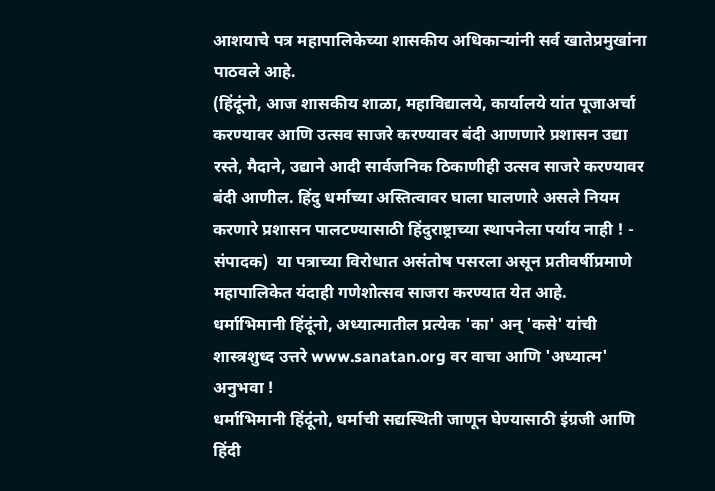आशयाचे पत्र महापालिकेच्या शासकीय अधिकार्‍यांनी सर्व खातेप्रमुखांना पाठवले आहे.
(हिंदूंनो, आज शासकीय शाळा, महाविद्यालये, कार्यालये यांत पूजाअर्चा करण्यावर आणि उत्सव साजरे करण्यावर बंदी आणणारे प्रशासन उद्या रस्ते, मैदाने, उद्याने आदी सार्वजनिक ठिकाणीही उत्सव साजरे करण्यावर बंदी आणील. हिंदु धर्माच्या अस्तित्वावर घाला घालणारे असले नियम करणारे प्रशासन पालटण्यासाठी हिंदुराष्ट्राच्या स्थापनेला पर्याय नाही ! - संपादक)  या पत्राच्या विरोधात असंतोष पसरला असून प्रतीवर्षीप्रमाणे महापालिकेत यंदाही गणेशोत्सव साजरा करण्यात येत आहे.
धर्माभिमानी हिंदूंनो, अध्यात्मातील प्रत्येक 'का' अन् 'कसे' यांची शास्त्रशुध्द उत्तरे www.sanatan.org वर वाचा आणि 'अध्यात्म' अनुभवा !
धर्माभिमानी हिंदूंनो, धर्माची सद्यस्थिती जाणून घेण्यासाठी इंग्रजी आणि हिंदी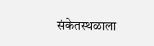संकेतस्थळाला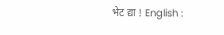भेट द्या ! English :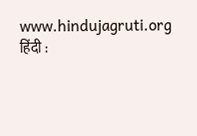www.hindujagruti.org हिंदी :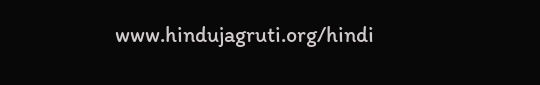www.hindujagruti.org/hindi